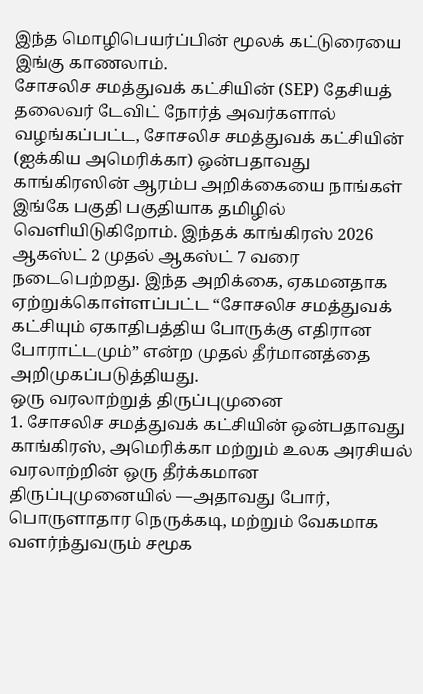இந்த மொழிபெயர்ப்பின் மூலக் கட்டுரையை இங்கு காணலாம்.
சோசலிச சமத்துவக் கட்சியின் (SEP) தேசியத் தலைவர் டேவிட் நோர்த் அவர்களால் வழங்கப்பட்ட, சோசலிச சமத்துவக் கட்சியின் (ஐக்கிய அமெரிக்கா) ஒன்பதாவது காங்கிரஸின் ஆரம்ப அறிக்கையை நாங்கள் இங்கே பகுதி பகுதியாக தமிழில் வெளியிடுகிறோம். இந்தக் காங்கிரஸ் 2026 ஆகஸ்ட் 2 முதல் ஆகஸ்ட் 7 வரை நடைபெற்றது. இந்த அறிக்கை, ஏகமனதாக ஏற்றுக்கொள்ளப்பட்ட “சோசலிச சமத்துவக் கட்சியும் ஏகாதிபத்திய போருக்கு எதிரான போராட்டமும்” என்ற முதல் தீர்மானத்தை அறிமுகப்படுத்தியது.
ஒரு வரலாற்றுத் திருப்புமுனை
1. சோசலிச சமத்துவக் கட்சியின் ஒன்பதாவது காங்கிரஸ், அமெரிக்கா மற்றும் உலக அரசியல் வரலாற்றின் ஒரு தீர்க்கமான திருப்புமுனையில் —அதாவது போர், பொருளாதார நெருக்கடி, மற்றும் வேகமாக வளர்ந்துவரும் சமூக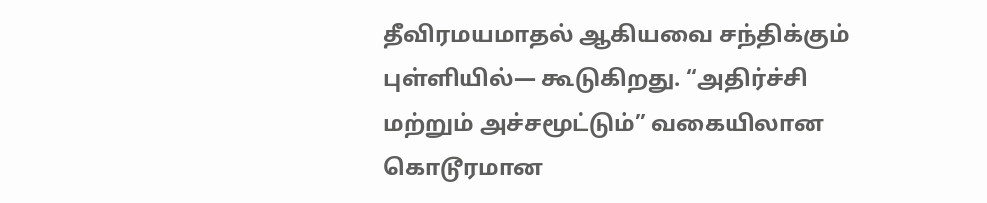தீவிரமயமாதல் ஆகியவை சந்திக்கும் புள்ளியில்— கூடுகிறது. “அதிர்ச்சி மற்றும் அச்சமூட்டும்” வகையிலான கொடூரமான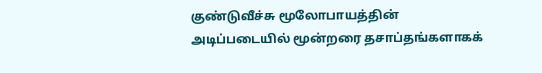குண்டுவீச்சு மூலோபாயத்தின் அடிப்படையில் மூன்றரை தசாப்தங்களாகக்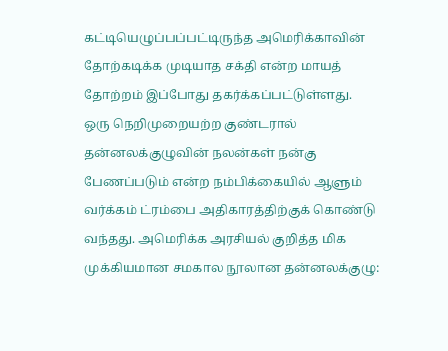கட்டியெழுப்பப்பட்டிருந்த அமெரிக்காவின் தோற்கடிக்க முடியாத சக்தி என்ற மாயத் தோற்றம் இப்போது தகர்க்கப்பட்டுள்ளது.
ஒரு நெறிமுறையற்ற குண்டரால் தன்னலக்குழுவின் நலன்கள் நன்கு பேணப்படும் என்ற நம்பிக்கையில் ஆளும் வர்க்கம் ட்ரம்பை அதிகாரத்திற்குக் கொண்டு வந்தது. அமெரிக்க அரசியல் குறித்த மிக முக்கியமான சமகால நூலான தன்னலக்குழு: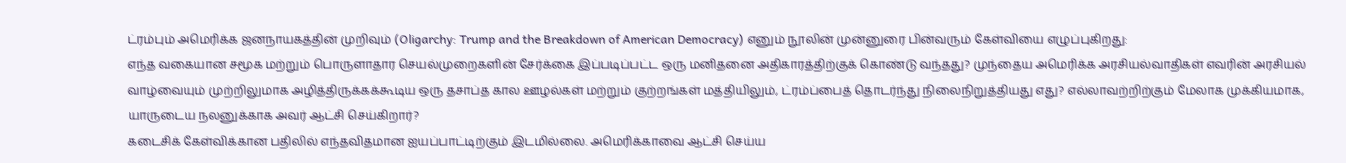ட்ரம்பும் அமெரிக்க ஜனநாயகத்தின் முறிவும் (Oligarchy: Trump and the Breakdown of American Democracy) எனும் நூலின் முன்னுரை பின்வரும் கேள்வியை எழுப்புகிறது:
எந்த வகையான சமூக மற்றும் பொருளாதார செயல்முறைகளின் சேர்க்கை இப்படிப்பட்ட ஒரு மனிதனை அதிகாரத்திற்குக் கொண்டு வந்தது? முந்தைய அமெரிக்க அரசியல்வாதிகள் எவரின் அரசியல் வாழ்வையும் முற்றிலுமாக அழித்திருக்கக்கூடிய ஒரு தசாப்த கால ஊழல்கள் மற்றும் குற்றங்கள் மத்தியிலும், ட்ரம்ப்பைத் தொடர்ந்து நிலைநிறுத்தியது எது? எல்லாவற்றிற்கும் மேலாக முக்கியமாக, யாருடைய நலனுக்காக அவர் ஆட்சி செய்கிறார்?
கடைசிக் கேள்விக்கான பதிலில் எந்தவிதமான ஐயப்பாட்டிற்கும் இடமில்லை. அமெரிக்காவை ஆட்சி செய்ய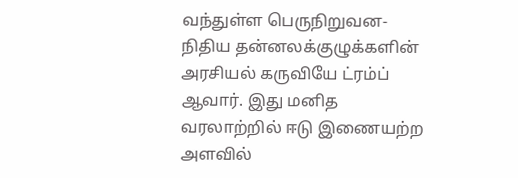வந்துள்ள பெருநிறுவன-நிதிய தன்னலக்குழுக்களின் அரசியல் கருவியே ட்ரம்ப் ஆவார். இது மனித வரலாற்றில் ஈடு இணையற்ற அளவில்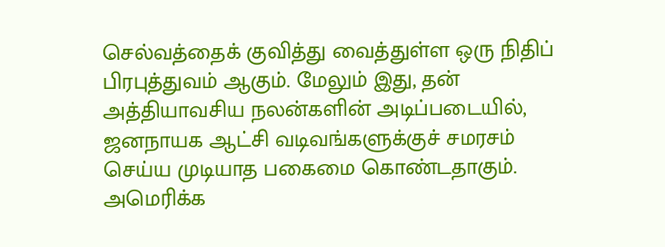செல்வத்தைக் குவித்து வைத்துள்ள ஒரு நிதிப் பிரபுத்துவம் ஆகும். மேலும் இது, தன் அத்தியாவசிய நலன்களின் அடிப்படையில், ஜனநாயக ஆட்சி வடிவங்களுக்குச் சமரசம் செய்ய முடியாத பகைமை கொண்டதாகும்.
அமெரிக்க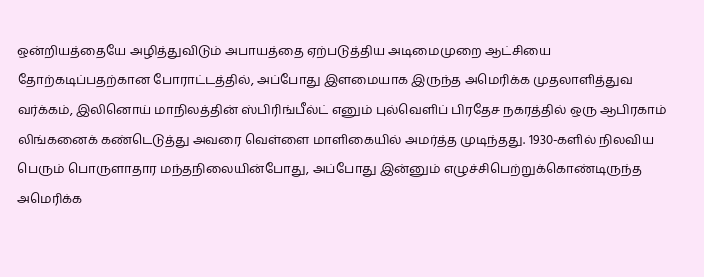ஒன்றியத்தையே அழித்துவிடும் அபாயத்தை ஏற்படுத்திய அடிமைமுறை ஆட்சியை தோற்கடிப்பதற்கான போராட்டத்தில், அப்போது இளமையாக இருந்த அமெரிக்க முதலாளித்துவ வர்க்கம், இலினொய் மாநிலத்தின் ஸ்பிரிங்பீல்ட் எனும் புல்வெளிப் பிரதேச நகரத்தில் ஒரு ஆபிரகாம் லிங்கனைக் கண்டெடுத்து அவரை வெள்ளை மாளிகையில் அமர்த்த முடிந்தது. 1930-களில் நிலவிய பெரும் பொருளாதார மந்தநிலையின்போது, அப்போது இன்னும் எழுச்சிபெற்றுக்கொண்டிருந்த அமெரிக்க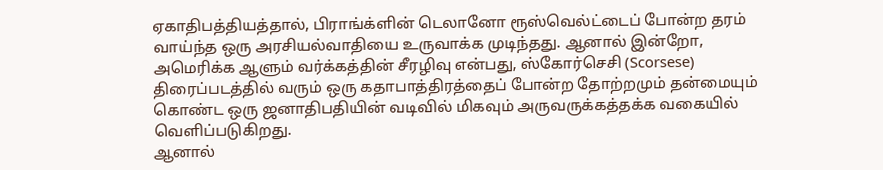ஏகாதிபத்தியத்தால், பிராங்க்ளின் டெலானோ ரூஸ்வெல்ட்டைப் போன்ற தரம் வாய்ந்த ஒரு அரசியல்வாதியை உருவாக்க முடிந்தது. ஆனால் இன்றோ, அமெரிக்க ஆளும் வர்க்கத்தின் சீரழிவு என்பது, ஸ்கோர்செசி (Scorsese) திரைப்படத்தில் வரும் ஒரு கதாபாத்திரத்தைப் போன்ற தோற்றமும் தன்மையும் கொண்ட ஒரு ஜனாதிபதியின் வடிவில் மிகவும் அருவருக்கத்தக்க வகையில் வெளிப்படுகிறது.
ஆனால்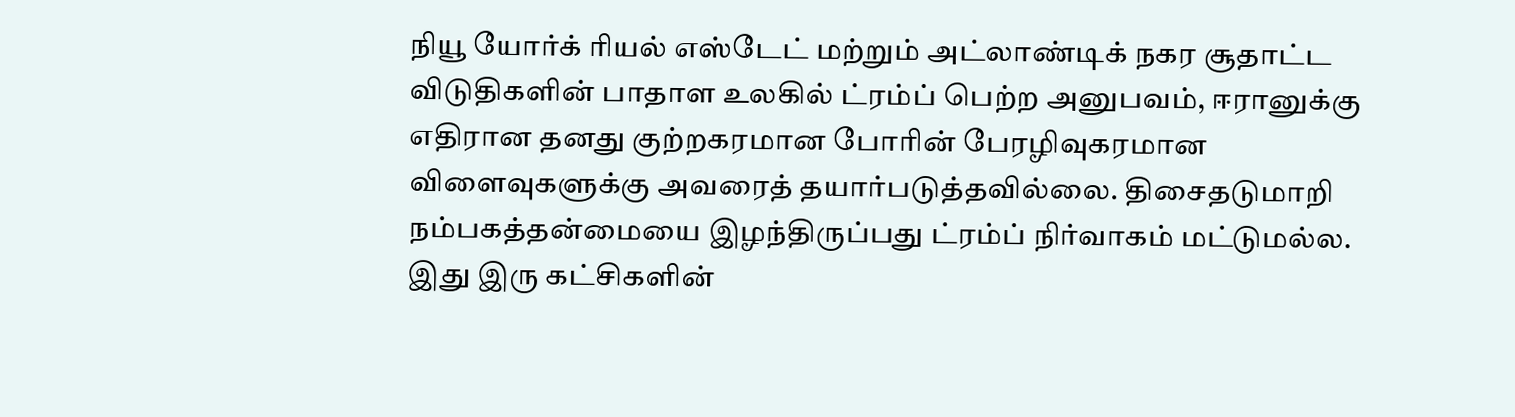நியூ யோர்க் ரியல் எஸ்டேட் மற்றும் அட்லாண்டிக் நகர சூதாட்ட விடுதிகளின் பாதாள உலகில் ட்ரம்ப் பெற்ற அனுபவம், ஈரானுக்கு எதிரான தனது குற்றகரமான போரின் பேரழிவுகரமான விளைவுகளுக்கு அவரைத் தயார்படுத்தவில்லை. திசைதடுமாறி நம்பகத்தன்மையை இழந்திருப்பது ட்ரம்ப் நிர்வாகம் மட்டுமல்ல. இது இரு கட்சிகளின்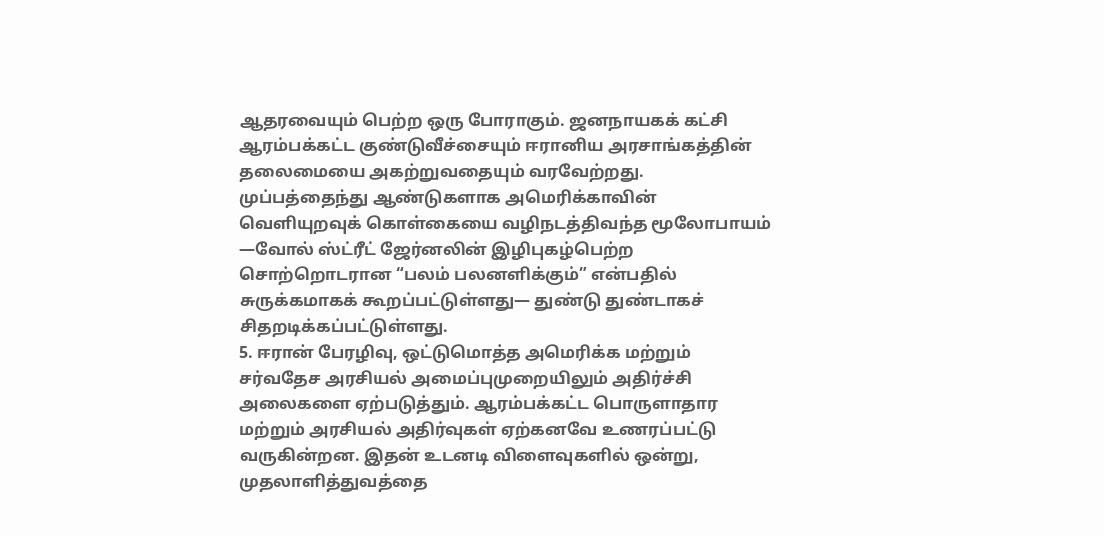ஆதரவையும் பெற்ற ஒரு போராகும். ஜனநாயகக் கட்சி ஆரம்பக்கட்ட குண்டுவீச்சையும் ஈரானிய அரசாங்கத்தின் தலைமையை அகற்றுவதையும் வரவேற்றது. முப்பத்தைந்து ஆண்டுகளாக அமெரிக்காவின் வெளியுறவுக் கொள்கையை வழிநடத்திவந்த மூலோபாயம் —வோல் ஸ்ட்ரீட் ஜேர்னலின் இழிபுகழ்பெற்ற சொற்றொடரான “பலம் பலனளிக்கும்” என்பதில் சுருக்கமாகக் கூறப்பட்டுள்ளது— துண்டு துண்டாகச் சிதறடிக்கப்பட்டுள்ளது.
5. ஈரான் பேரழிவு, ஒட்டுமொத்த அமெரிக்க மற்றும் சர்வதேச அரசியல் அமைப்புமுறையிலும் அதிர்ச்சி அலைகளை ஏற்படுத்தும். ஆரம்பக்கட்ட பொருளாதார மற்றும் அரசியல் அதிர்வுகள் ஏற்கனவே உணரப்பட்டு வருகின்றன. இதன் உடனடி விளைவுகளில் ஒன்று, முதலாளித்துவத்தை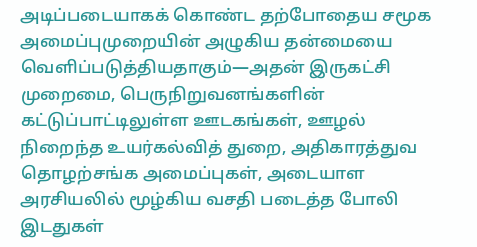அடிப்படையாகக் கொண்ட தற்போதைய சமூக அமைப்புமுறையின் அழுகிய தன்மையை வெளிப்படுத்தியதாகும்—அதன் இருகட்சி முறைமை, பெருநிறுவனங்களின் கட்டுப்பாட்டிலுள்ள ஊடகங்கள், ஊழல் நிறைந்த உயர்கல்வித் துறை, அதிகாரத்துவ தொழற்சங்க அமைப்புகள், அடையாள அரசியலில் மூழ்கிய வசதி படைத்த போலி இடதுகள்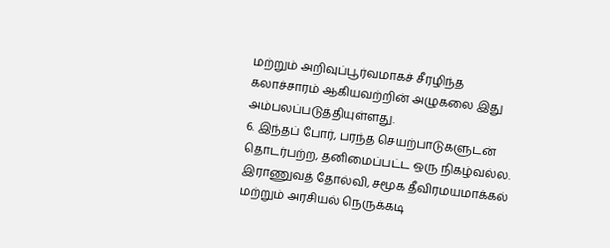மற்றும் அறிவுப்பூர்வமாகச் சீரழிந்த கலாச்சாரம் ஆகியவற்றின் அழுகலை இது அம்பலப்படுத்தியுள்ளது.
6. இந்தப் போர், பரந்த செயற்பாடுகளுடன் தொடர்பற்ற, தனிமைப்பட்ட ஒரு நிகழ்வல்ல. இராணுவத் தோல்வி, சமூக தீவிரமயமாக்கல் மற்றும் அரசியல் நெருக்கடி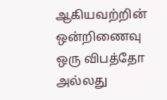ஆகியவற்றின் ஒன்றிணைவு ஒரு விபத்தோ அல்லது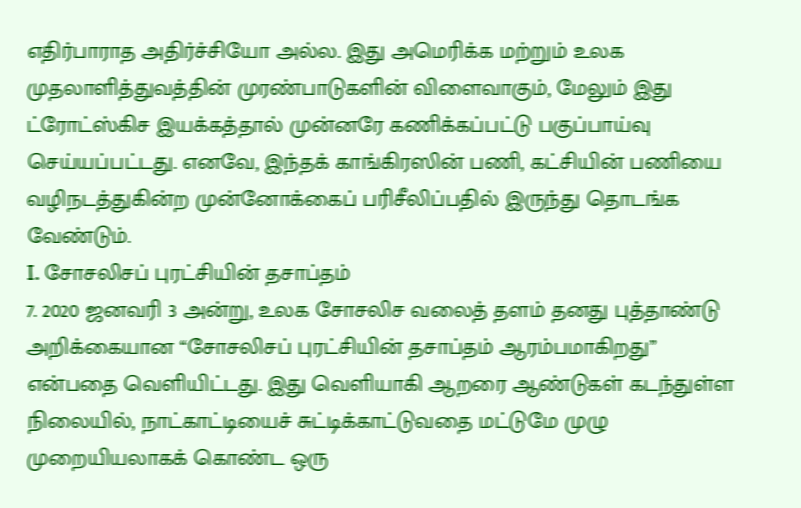எதிர்பாராத அதிர்ச்சியோ அல்ல. இது அமெரிக்க மற்றும் உலக முதலாளித்துவத்தின் முரண்பாடுகளின் விளைவாகும், மேலும் இது ட்ரோட்ஸ்கிச இயக்கத்தால் முன்னரே கணிக்கப்பட்டு பகுப்பாய்வு செய்யப்பட்டது. எனவே, இந்தக் காங்கிரஸின் பணி, கட்சியின் பணியை வழிநடத்துகின்ற முன்னோக்கைப் பரிசீலிப்பதில் இருந்து தொடங்க வேண்டும்.
I. சோசலிசப் புரட்சியின் தசாப்தம்
7. 2020 ஜனவரி 3 அன்று, உலக சோசலிச வலைத் தளம் தனது புத்தாண்டு அறிக்கையான “சோசலிசப் புரட்சியின் தசாப்தம் ஆரம்பமாகிறது” என்பதை வெளியிட்டது. இது வெளியாகி ஆறரை ஆண்டுகள் கடந்துள்ள நிலையில், நாட்காட்டியைச் சுட்டிக்காட்டுவதை மட்டுமே முழு முறையியலாகக் கொண்ட ஒரு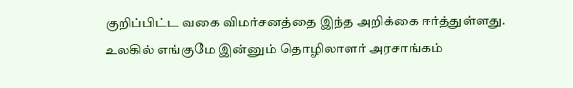குறிப்பிட்ட வகை விமர்சனத்தை இந்த அறிக்கை ஈர்த்துள்ளது. உலகில் எங்குமே இன்னும் தொழிலாளர் அரசாங்கம்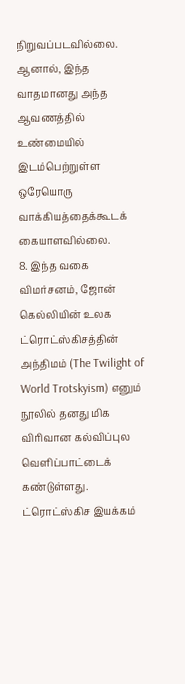நிறுவப்படவில்லை. ஆனால், இந்த வாதமானது அந்த ஆவணத்தில் உண்மையில் இடம்பெற்றுள்ள ஒரேயொரு வாக்கியத்தைக்கூடக் கையாளவில்லை.
8. இந்த வகை விமர்சனம், ஜோன் கெல்லியின் உலக ட்ரொட்ஸ்கிசத்தின் அந்திமம் (The Twilight of World Trotskyism) எனும் நூலில் தனது மிக விரிவான கல்விப்புல வெளிப்பாட்டைக் கண்டுள்ளது. ட்ரொட்ஸ்கிச இயக்கம்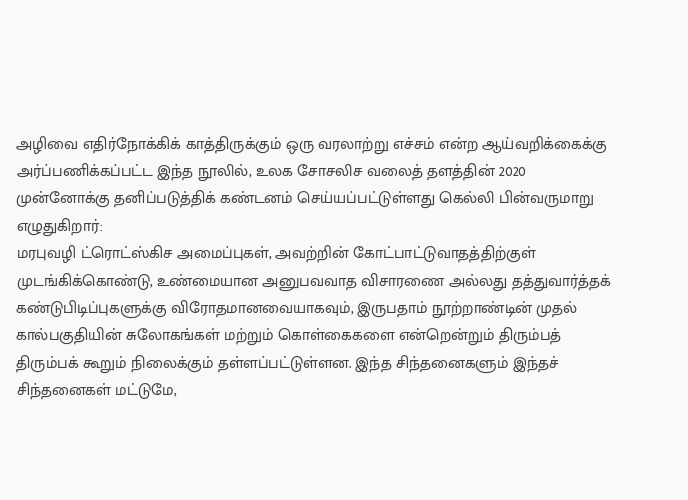அழிவை எதிர்நோக்கிக் காத்திருக்கும் ஒரு வரலாற்று எச்சம் என்ற ஆய்வறிக்கைக்கு அர்ப்பணிக்கப்பட்ட இந்த நூலில், உலக சோசலிச வலைத் தளத்தின் 2020 முன்னோக்கு தனிப்படுத்திக் கண்டனம் செய்யப்பட்டுள்ளது கெல்லி பின்வருமாறு எழுதுகிறார்:
மரபுவழி ட்ரொட்ஸ்கிச அமைப்புகள், அவற்றின் கோட்பாட்டுவாதத்திற்குள் முடங்கிக்கொண்டு, உண்மையான அனுபவவாத விசாரணை அல்லது தத்துவார்த்தக் கண்டுபிடிப்புகளுக்கு விரோதமானவையாகவும், இருபதாம் நூற்றாண்டின் முதல் கால்பகுதியின் சுலோகங்கள் மற்றும் கொள்கைகளை என்றென்றும் திரும்பத் திரும்பக் கூறும் நிலைக்கும் தள்ளப்பட்டுள்ளன. இந்த சிந்தனைகளும் இந்தச் சிந்தனைகள் மட்டுமே,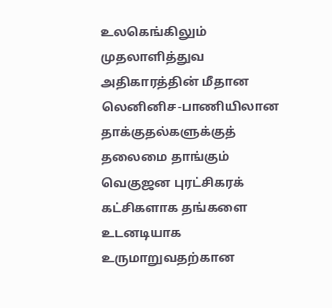உலகெங்கிலும் முதலாளித்துவ அதிகாரத்தின் மீதான லெனினிச-பாணியிலான தாக்குதல்களுக்குத் தலைமை தாங்கும் வெகுஜன புரட்சிகரக் கட்சிகளாக தங்களை உடனடியாக உருமாறுவதற்கான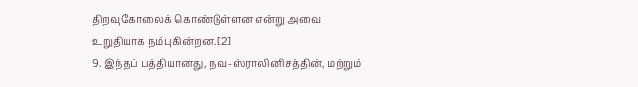திறவுகோலைக் கொண்டுள்ளன என்று அவை உறுதியாக நம்புகின்றன.[2]
9. இந்தப் பத்தியானது, நவ-ஸ்ராலினிசத்தின், மற்றும்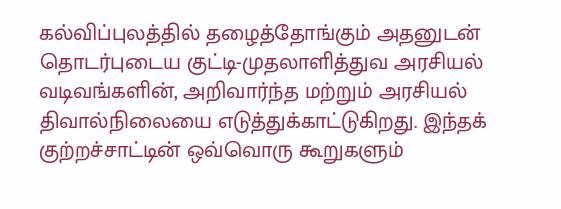கல்விப்புலத்தில் தழைத்தோங்கும் அதனுடன் தொடர்புடைய குட்டி-முதலாளித்துவ அரசியல் வடிவங்களின், அறிவார்ந்த மற்றும் அரசியல் திவால்நிலையை எடுத்துக்காட்டுகிறது. இந்தக் குற்றச்சாட்டின் ஒவ்வொரு கூறுகளும்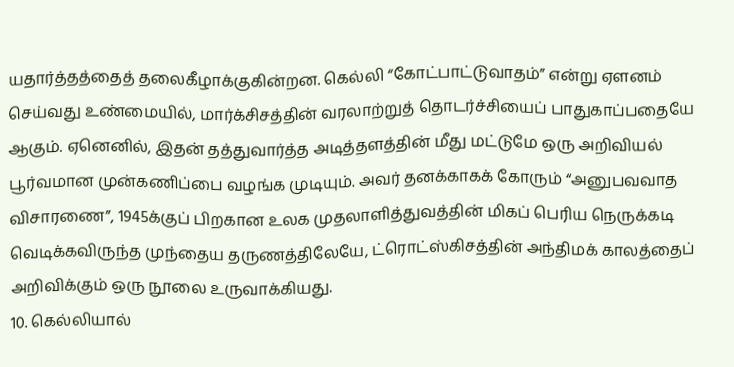யதார்த்தத்தைத் தலைகீழாக்குகின்றன. கெல்லி “கோட்பாட்டுவாதம்” என்று ஏளனம் செய்வது உண்மையில், மார்க்சிசத்தின் வரலாற்றுத் தொடர்ச்சியைப் பாதுகாப்பதையே ஆகும். ஏனெனில், இதன் தத்துவார்த்த அடித்தளத்தின் மீது மட்டுமே ஒரு அறிவியல் பூர்வமான முன்கணிப்பை வழங்க முடியும். அவர் தனக்காகக் கோரும் “அனுபவவாத விசாரணை”, 1945க்குப் பிறகான உலக முதலாளித்துவத்தின் மிகப் பெரிய நெருக்கடி வெடிக்கவிருந்த முந்தைய தருணத்திலேயே, ட்ரொட்ஸ்கிசத்தின் அந்திமக் காலத்தைப் அறிவிக்கும் ஒரு நூலை உருவாக்கியது.
10. கெல்லியால்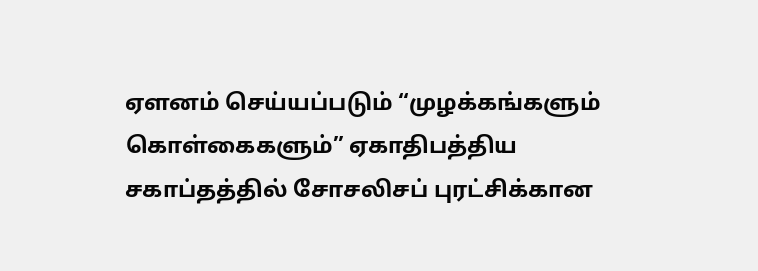ஏளனம் செய்யப்படும் “முழக்கங்களும் கொள்கைகளும்” ஏகாதிபத்திய சகாப்தத்தில் சோசலிசப் புரட்சிக்கான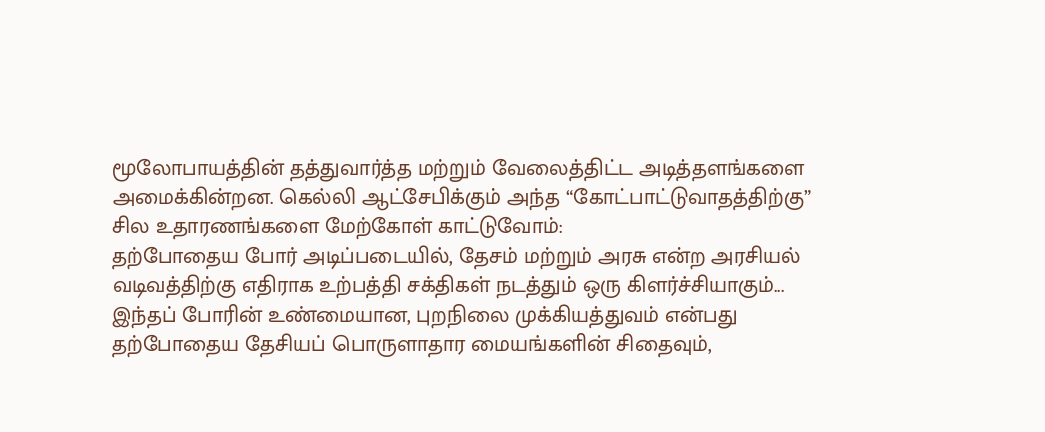மூலோபாயத்தின் தத்துவார்த்த மற்றும் வேலைத்திட்ட அடித்தளங்களை அமைக்கின்றன. கெல்லி ஆட்சேபிக்கும் அந்த “கோட்பாட்டுவாதத்திற்கு” சில உதாரணங்களை மேற்கோள் காட்டுவோம்:
தற்போதைய போர் அடிப்படையில், தேசம் மற்றும் அரசு என்ற அரசியல் வடிவத்திற்கு எதிராக உற்பத்தி சக்திகள் நடத்தும் ஒரு கிளர்ச்சியாகும்... இந்தப் போரின் உண்மையான, புறநிலை முக்கியத்துவம் என்பது தற்போதைய தேசியப் பொருளாதார மையங்களின் சிதைவும்,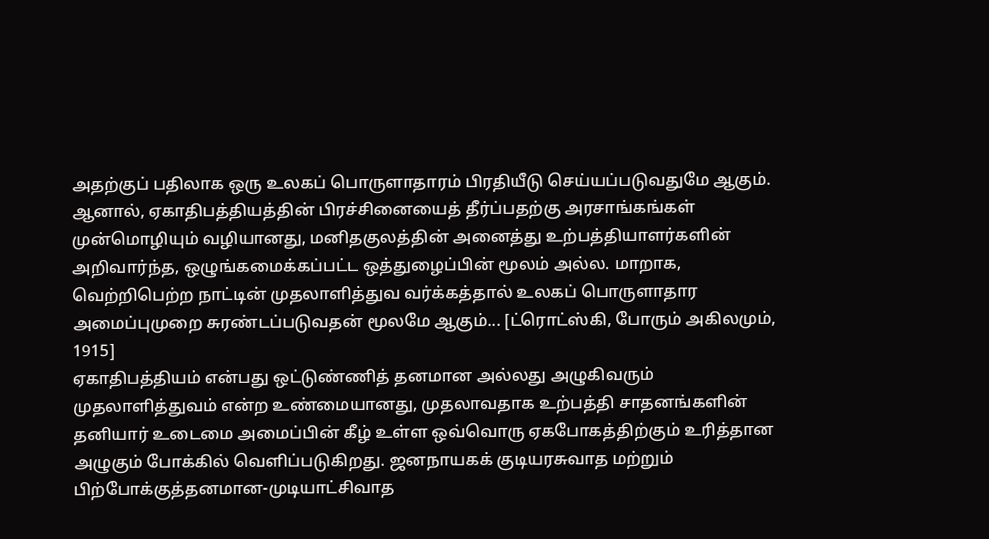அதற்குப் பதிலாக ஒரு உலகப் பொருளாதாரம் பிரதியீடு செய்யப்படுவதுமே ஆகும். ஆனால், ஏகாதிபத்தியத்தின் பிரச்சினையைத் தீர்ப்பதற்கு அரசாங்கங்கள் முன்மொழியும் வழியானது, மனிதகுலத்தின் அனைத்து உற்பத்தியாளர்களின் அறிவார்ந்த, ஒழுங்கமைக்கப்பட்ட ஒத்துழைப்பின் மூலம் அல்ல. மாறாக, வெற்றிபெற்ற நாட்டின் முதலாளித்துவ வர்க்கத்தால் உலகப் பொருளாதார அமைப்புமுறை சுரண்டப்படுவதன் மூலமே ஆகும்... [ட்ரொட்ஸ்கி, போரும் அகிலமும், 1915]
ஏகாதிபத்தியம் என்பது ஒட்டுண்ணித் தனமான அல்லது அழுகிவரும் முதலாளித்துவம் என்ற உண்மையானது, முதலாவதாக உற்பத்தி சாதனங்களின் தனியார் உடைமை அமைப்பின் கீழ் உள்ள ஒவ்வொரு ஏகபோகத்திற்கும் உரித்தான அழுகும் போக்கில் வெளிப்படுகிறது. ஜனநாயகக் குடியரசுவாத மற்றும் பிற்போக்குத்தனமான-முடியாட்சிவாத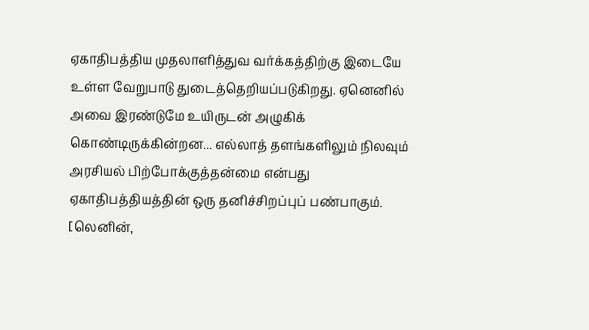ஏகாதிபத்திய முதலாளித்துவ வர்க்கத்திற்கு இடையே உள்ள வேறுபாடு துடைத்தெறியப்படுகிறது. ஏனெனில் அவை இரண்டுமே உயிருடன் அழுகிக் கொண்டிருக்கின்றன... எல்லாத் தளங்களிலும் நிலவும் அரசியல் பிற்போக்குத்தன்மை என்பது ஏகாதிபத்தியத்தின் ஒரு தனிச்சிறப்புப் பண்பாகும். [லெனின்,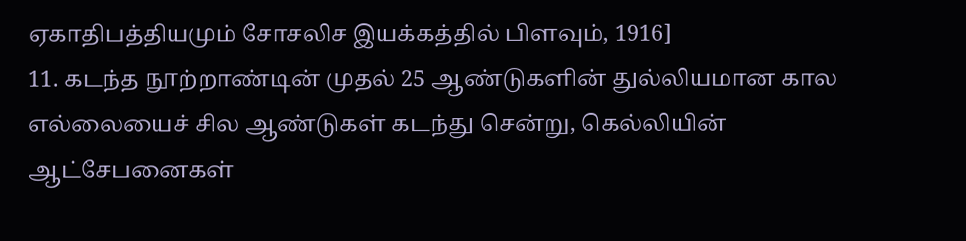ஏகாதிபத்தியமும் சோசலிச இயக்கத்தில் பிளவும், 1916]
11. கடந்த நூற்றாண்டின் முதல் 25 ஆண்டுகளின் துல்லியமான கால எல்லையைச் சில ஆண்டுகள் கடந்து சென்று, கெல்லியின் ஆட்சேபனைகள்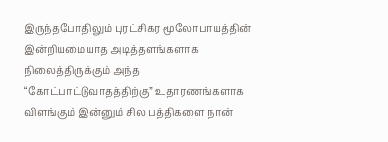இருந்தபோதிலும் புரட்சிகர மூலோபாயத்தின் இன்றியமையாத அடித்தளங்களாக நிலைத்திருக்கும் அந்த “கோட்பாட்டுவாதத்திற்கு” உதாரணங்களாக விளங்கும் இன்னும் சில பத்திகளை நான்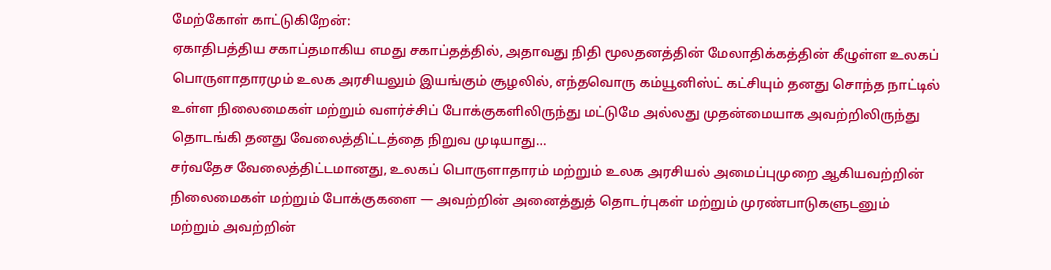மேற்கோள் காட்டுகிறேன்:
ஏகாதிபத்திய சகாப்தமாகிய எமது சகாப்தத்தில், அதாவது நிதி மூலதனத்தின் மேலாதிக்கத்தின் கீழுள்ள உலகப் பொருளாதாரமும் உலக அரசியலும் இயங்கும் சூழலில், எந்தவொரு கம்யூனிஸ்ட் கட்சியும் தனது சொந்த நாட்டில் உள்ள நிலைமைகள் மற்றும் வளர்ச்சிப் போக்குகளிலிருந்து மட்டுமே அல்லது முதன்மையாக அவற்றிலிருந்து தொடங்கி தனது வேலைத்திட்டத்தை நிறுவ முடியாது…
சர்வதேச வேலைத்திட்டமானது, உலகப் பொருளாதாரம் மற்றும் உலக அரசியல் அமைப்புமுறை ஆகியவற்றின் நிலைமைகள் மற்றும் போக்குகளை — அவற்றின் அனைத்துத் தொடர்புகள் மற்றும் முரண்பாடுகளுடனும் மற்றும் அவற்றின்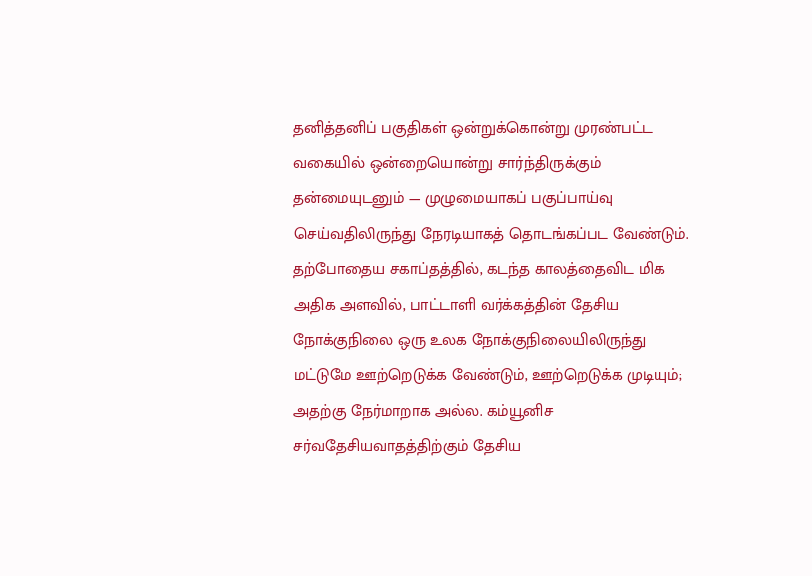தனித்தனிப் பகுதிகள் ஒன்றுக்கொன்று முரண்பட்ட வகையில் ஒன்றையொன்று சார்ந்திருக்கும் தன்மையுடனும் — முழுமையாகப் பகுப்பாய்வு செய்வதிலிருந்து நேரடியாகத் தொடங்கப்பட வேண்டும். தற்போதைய சகாப்தத்தில், கடந்த காலத்தைவிட மிக அதிக அளவில், பாட்டாளி வர்க்கத்தின் தேசிய நோக்குநிலை ஒரு உலக நோக்குநிலையிலிருந்து மட்டுமே ஊற்றெடுக்க வேண்டும், ஊற்றெடுக்க முடியும்; அதற்கு நேர்மாறாக அல்ல. கம்யூனிச சர்வதேசியவாதத்திற்கும் தேசிய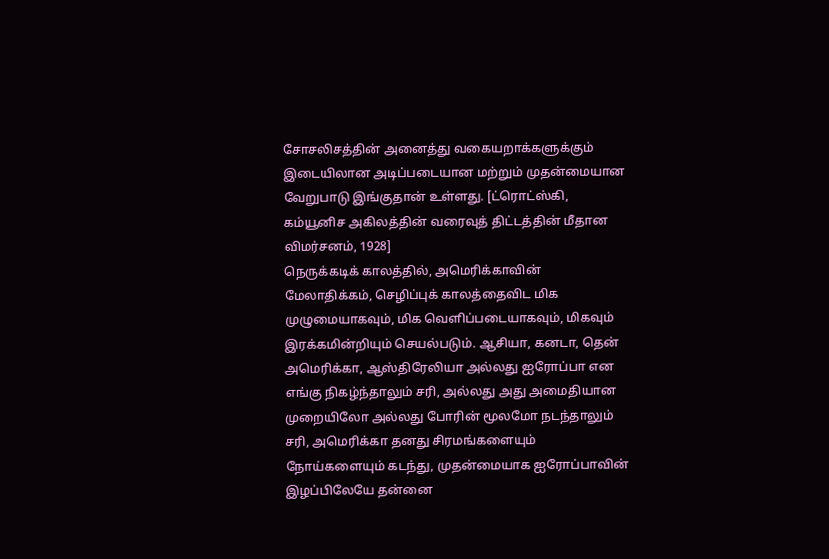சோசலிசத்தின் அனைத்து வகையறாக்களுக்கும் இடையிலான அடிப்படையான மற்றும் முதன்மையான வேறுபாடு இங்குதான் உள்ளது. [ட்ரொட்ஸ்கி, கம்யூனிச அகிலத்தின் வரைவுத் திட்டத்தின் மீதான விமர்சனம், 1928]
நெருக்கடிக் காலத்தில், அமெரிக்காவின் மேலாதிக்கம், செழிப்புக் காலத்தைவிட மிக முழுமையாகவும், மிக வெளிப்படையாகவும், மிகவும் இரக்கமின்றியும் செயல்படும். ஆசியா, கனடா, தென் அமெரிக்கா, ஆஸ்திரேலியா அல்லது ஐரோப்பா என எங்கு நிகழ்ந்தாலும் சரி, அல்லது அது அமைதியான முறையிலோ அல்லது போரின் மூலமோ நடந்தாலும் சரி, அமெரிக்கா தனது சிரமங்களையும் நோய்களையும் கடந்து, முதன்மையாக ஐரோப்பாவின் இழப்பிலேயே தன்னை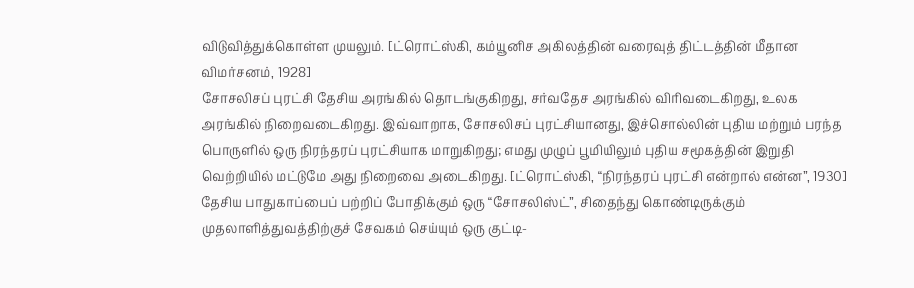விடுவித்துக்கொள்ள முயலும். [ட்ரொட்ஸ்கி, கம்யூனிச அகிலத்தின் வரைவுத் திட்டத்தின் மீதான விமர்சனம், 1928]
சோசலிசப் புரட்சி தேசிய அரங்கில் தொடங்குகிறது, சர்வதேச அரங்கில் விரிவடைகிறது, உலக அரங்கில் நிறைவடைகிறது. இவ்வாறாக, சோசலிசப் புரட்சியானது, இச்சொல்லின் புதிய மற்றும் பரந்த பொருளில் ஒரு நிரந்தரப் புரட்சியாக மாறுகிறது; எமது முழுப் பூமியிலும் புதிய சமூகத்தின் இறுதி வெற்றியில் மட்டுமே அது நிறைவை அடைகிறது. [ட்ரொட்ஸ்கி, “நிரந்தரப் புரட்சி என்றால் என்ன”, 1930]
தேசிய பாதுகாப்பைப் பற்றிப் போதிக்கும் ஒரு “சோசலிஸ்ட்”, சிதைந்து கொண்டிருக்கும் முதலாளித்துவத்திற்குச் சேவகம் செய்யும் ஒரு குட்டி-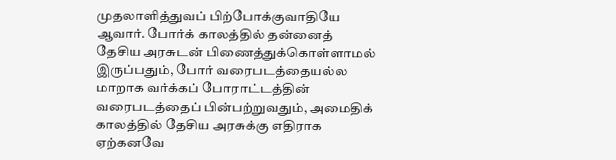முதலாளித்துவப் பிற்போக்குவாதியே ஆவார். போர்க் காலத்தில் தன்னைத் தேசிய அரசுடன் பிணைத்துக்கொள்ளாமல் இருப்பதும், போர் வரைபடத்தையல்ல மாறாக வர்க்கப் போராட்டத்தின் வரைபடத்தைப் பின்பற்றுவதும், அமைதிக் காலத்தில் தேசிய அரசுக்கு எதிராக ஏற்கனவே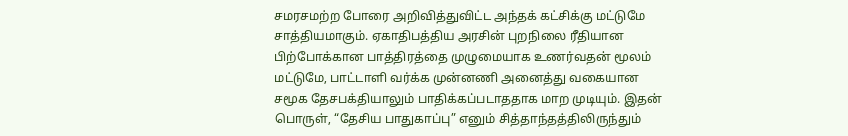சமரசமற்ற போரை அறிவித்துவிட்ட அந்தக் கட்சிக்கு மட்டுமே சாத்தியமாகும். ஏகாதிபத்திய அரசின் புறநிலை ரீதியான பிற்போக்கான பாத்திரத்தை முழுமையாக உணர்வதன் மூலம் மட்டுமே, பாட்டாளி வர்க்க முன்னணி அனைத்து வகையான சமூக தேசபக்தியாலும் பாதிக்கப்படாததாக மாற முடியும். இதன் பொருள், “தேசிய பாதுகாப்பு” எனும் சித்தாந்தத்திலிருந்தும்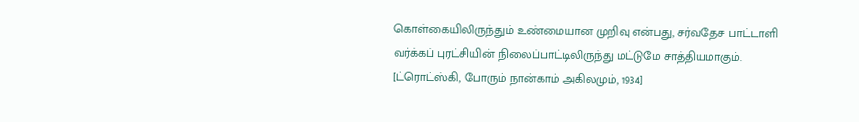கொள்கையிலிருந்தும் உண்மையான முறிவு என்பது, சர்வதேச பாட்டாளி வர்க்கப் புரட்சியின் நிலைப்பாட்டிலிருந்து மட்டுமே சாத்தியமாகும். [ட்ரொட்ஸ்கி, போரும் நான்காம் அகிலமும், 1934]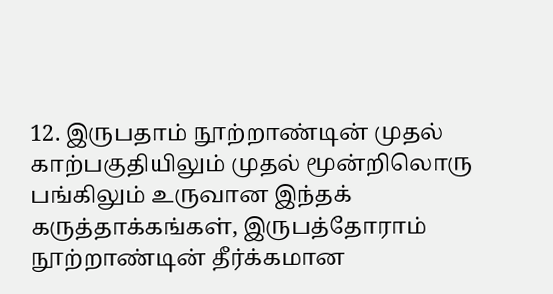12. இருபதாம் நூற்றாண்டின் முதல் காற்பகுதியிலும் முதல் மூன்றிலொரு பங்கிலும் உருவான இந்தக் கருத்தாக்கங்கள், இருபத்தோராம் நூற்றாண்டின் தீர்க்கமான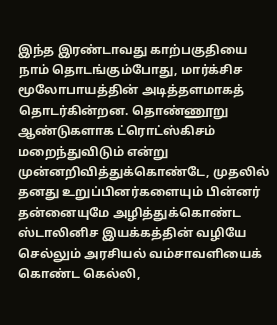இந்த இரண்டாவது காற்பகுதியை நாம் தொடங்கும்போது, மார்க்சிச மூலோபாயத்தின் அடித்தளமாகத் தொடர்கின்றன. தொண்ணூறு ஆண்டுகளாக ட்ரொட்ஸ்கிசம் மறைந்துவிடும் என்று முன்னறிவித்துக்கொண்டே, முதலில் தனது உறுப்பினர்களையும் பின்னர் தன்னையுமே அழித்துக்கொண்ட ஸ்டாலினிச இயக்கத்தின் வழியே செல்லும் அரசியல் வம்சாவளியைக் கொண்ட கெல்லி,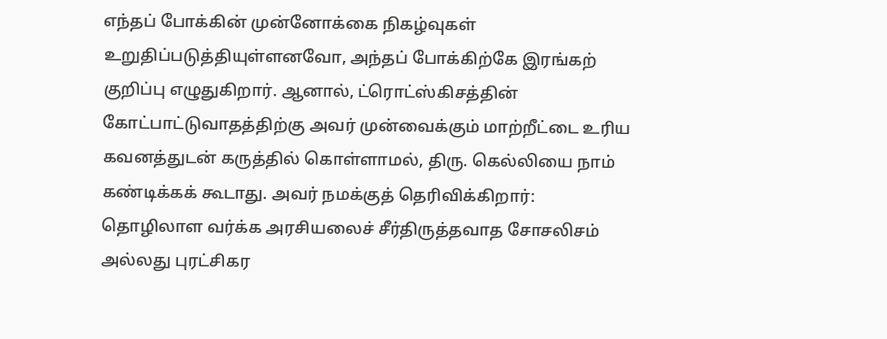எந்தப் போக்கின் முன்னோக்கை நிகழ்வுகள் உறுதிப்படுத்தியுள்ளனவோ, அந்தப் போக்கிற்கே இரங்கற் குறிப்பு எழுதுகிறார். ஆனால், ட்ரொட்ஸ்கிசத்தின் கோட்பாட்டுவாதத்திற்கு அவர் முன்வைக்கும் மாற்றீட்டை உரிய கவனத்துடன் கருத்தில் கொள்ளாமல், திரு. கெல்லியை நாம் கண்டிக்கக் கூடாது. அவர் நமக்குத் தெரிவிக்கிறார்:
தொழிலாள வர்க்க அரசியலைச் சீர்திருத்தவாத சோசலிசம் அல்லது புரட்சிகர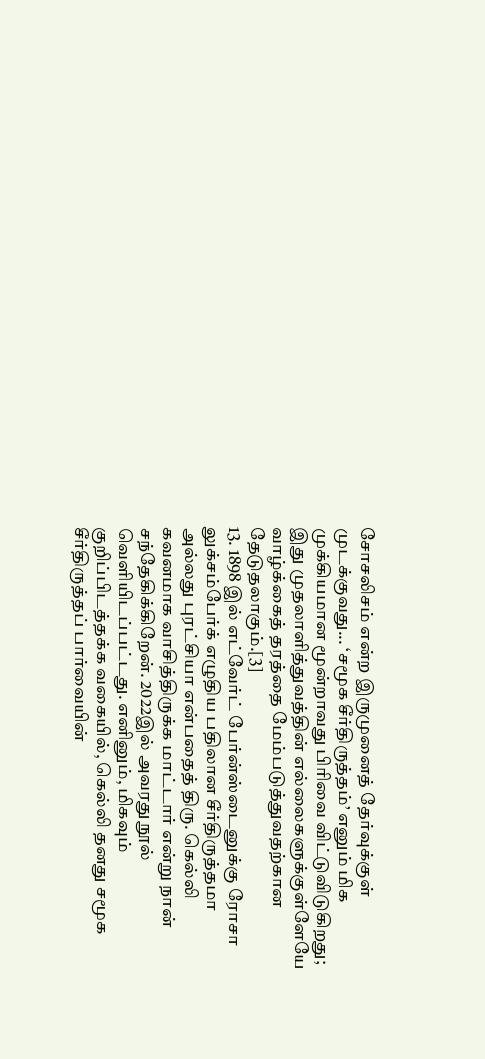சோசலிசம் என்ற இருமுனைத் தேர்வுக்குள் முடக்குவது... ‘சமூக சீர்திருத்தம்’ எனும் மிக முக்கியமான மூன்றாவது பிரிவை விட்டுவிடுகிறது; இது முதலாளித்துவத்தின் எல்லைகளுக்குள்ளேயே வாழ்க்கைத் தரத்தை மேம்படுத்துவதற்கான தேடுதலாகும்.[3]
13. 1898 இல் எட்வேர்ட் பேர்ன்ஸ்டைனுக்கு ரோசா லுக்சம்பேர்க் எழுதிய பதிலான சீர்திருத்தமா அல்லது புரட்சியா என்பதைத் திரு. கெல்லி கவனமாக வாசித்திருக்க மாட்டார் என்று நான் சந்தேகிக்கிறேன். 2022இல் அவரது நூல் வெளியிடப்பட்டது. எனினும், மிகவும் குறிப்பிடத்தக்க வகையில், கெல்லி தனது சமூக சீர்திருத்தப் பார்வையின்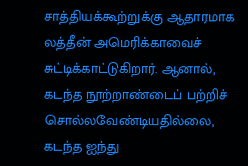சாத்தியக்கூற்றுக்கு ஆதாரமாக லத்தீன் அமெரிக்காவைச் சுட்டிக்காட்டுகிறார். ஆனால், கடந்த நூற்றாண்டைப் பற்றிச் சொல்லவேண்டியதில்லை, கடந்த ஐந்து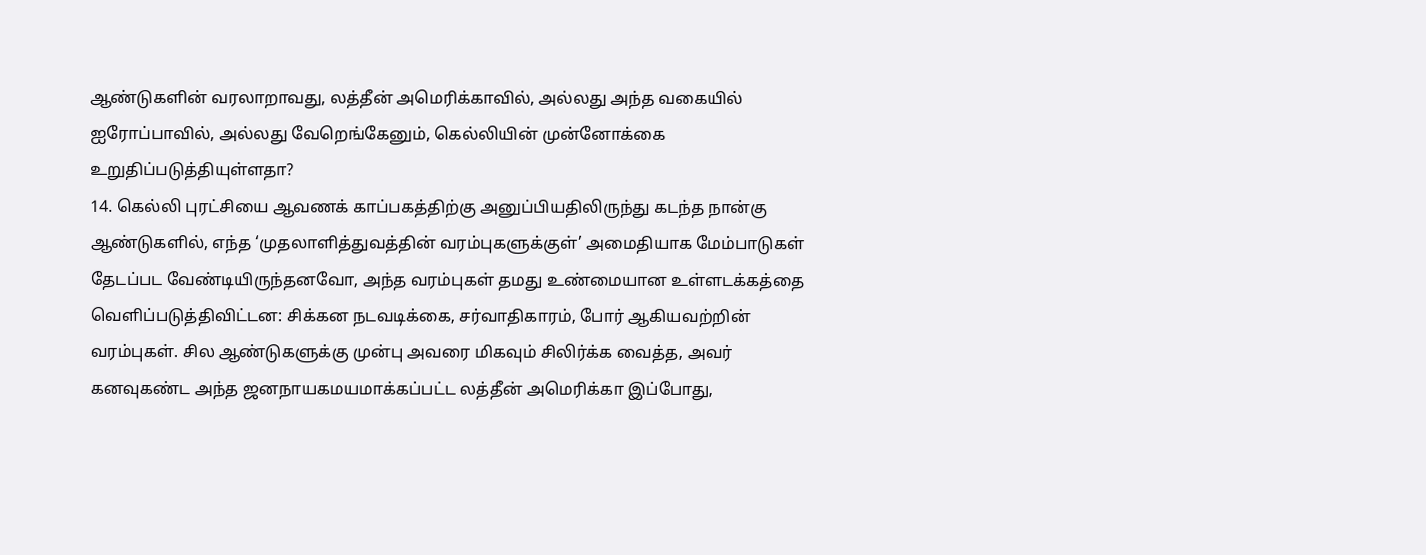ஆண்டுகளின் வரலாறாவது, லத்தீன் அமெரிக்காவில், அல்லது அந்த வகையில் ஐரோப்பாவில், அல்லது வேறெங்கேனும், கெல்லியின் முன்னோக்கை உறுதிப்படுத்தியுள்ளதா?
14. கெல்லி புரட்சியை ஆவணக் காப்பகத்திற்கு அனுப்பியதிலிருந்து கடந்த நான்கு ஆண்டுகளில், எந்த ‘முதலாளித்துவத்தின் வரம்புகளுக்குள்’ அமைதியாக மேம்பாடுகள் தேடப்பட வேண்டியிருந்தனவோ, அந்த வரம்புகள் தமது உண்மையான உள்ளடக்கத்தை வெளிப்படுத்திவிட்டன: சிக்கன நடவடிக்கை, சர்வாதிகாரம், போர் ஆகியவற்றின் வரம்புகள். சில ஆண்டுகளுக்கு முன்பு அவரை மிகவும் சிலிர்க்க வைத்த, அவர் கனவுகண்ட அந்த ஜனநாயகமயமாக்கப்பட்ட லத்தீன் அமெரிக்கா இப்போது,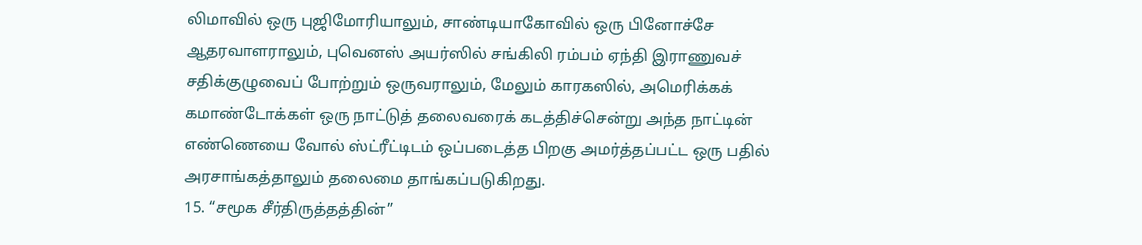லிமாவில் ஒரு புஜிமோரியாலும், சாண்டியாகோவில் ஒரு பினோச்சே ஆதரவாளராலும், புவெனஸ் அயர்ஸில் சங்கிலி ரம்பம் ஏந்தி இராணுவச் சதிக்குழுவைப் போற்றும் ஒருவராலும், மேலும் காரகஸில், அமெரிக்கக் கமாண்டோக்கள் ஒரு நாட்டுத் தலைவரைக் கடத்திச்சென்று அந்த நாட்டின் எண்ணெயை வோல் ஸ்ட்ரீட்டிடம் ஒப்படைத்த பிறகு அமர்த்தப்பட்ட ஒரு பதில் அரசாங்கத்தாலும் தலைமை தாங்கப்படுகிறது.
15. “சமூக சீர்திருத்தத்தின்”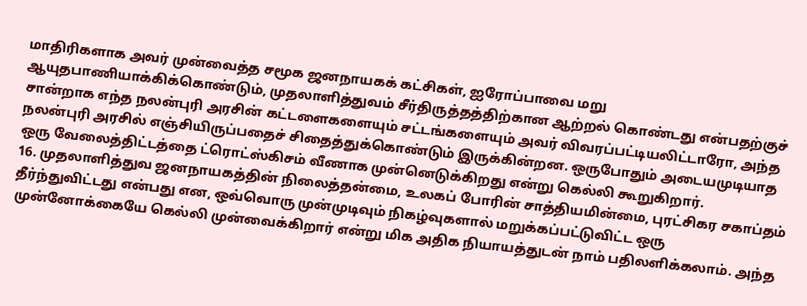மாதிரிகளாக அவர் முன்வைத்த சமூக ஜனநாயகக் கட்சிகள், ஐரோப்பாவை மறு ஆயுதபாணியாக்கிக்கொண்டும், முதலாளித்துவம் சீர்திருத்தத்திற்கான ஆற்றல் கொண்டது என்பதற்குச் சான்றாக எந்த நலன்புரி அரசின் கட்டளைகளையும் சட்டங்களையும் அவர் விவரப்பட்டியலிட்டாரோ, அந்த நலன்புரி அரசில் எஞ்சியிருப்பதைச் சிதைத்துக்கொண்டும் இருக்கின்றன. ஒருபோதும் அடையமுடியாத ஒரு வேலைத்திட்டத்தை ட்ரொட்ஸ்கிசம் வீணாக முன்னெடுக்கிறது என்று கெல்லி கூறுகிறார்.
16. முதலாளித்துவ ஜனநாயகத்தின் நிலைத்தன்மை, உலகப் போரின் சாத்தியமின்மை, புரட்சிகர சகாப்தம் தீர்ந்துவிட்டது என்பது என, ஒவ்வொரு முன்முடிவும் நிகழ்வுகளால் மறுக்கப்பட்டுவிட்ட ஒரு முன்னோக்கையே கெல்லி முன்வைக்கிறார் என்று மிக அதிக நியாயத்துடன் நாம் பதிலளிக்கலாம். அந்த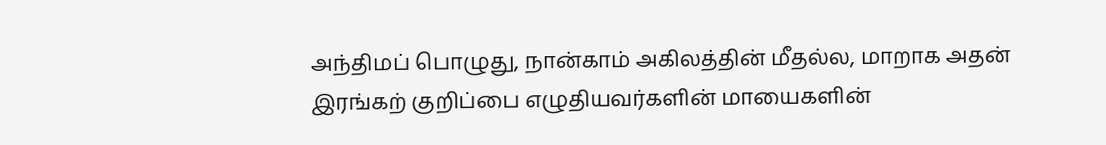அந்திமப் பொழுது, நான்காம் அகிலத்தின் மீதல்ல, மாறாக அதன் இரங்கற் குறிப்பை எழுதியவர்களின் மாயைகளின்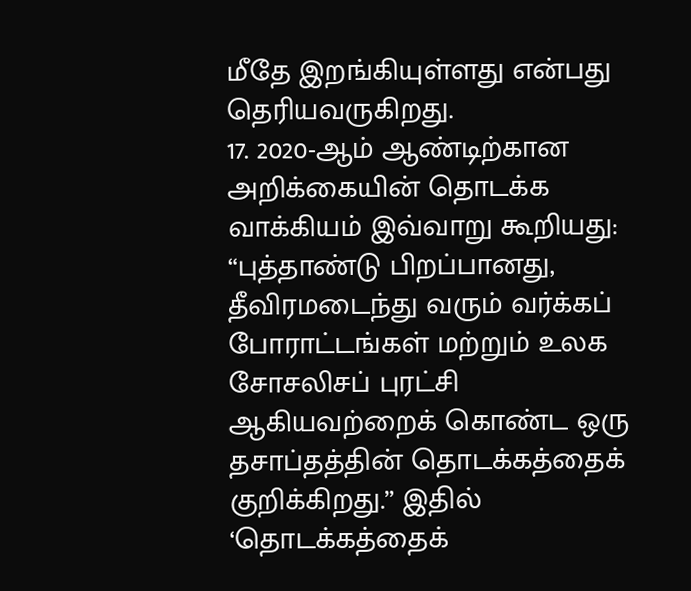மீதே இறங்கியுள்ளது என்பது தெரியவருகிறது.
17. 2020-ஆம் ஆண்டிற்கான அறிக்கையின் தொடக்க வாக்கியம் இவ்வாறு கூறியது: “புத்தாண்டு பிறப்பானது, தீவிரமடைந்து வரும் வர்க்கப் போராட்டங்கள் மற்றும் உலக சோசலிசப் புரட்சி ஆகியவற்றைக் கொண்ட ஒரு தசாப்தத்தின் தொடக்கத்தைக் குறிக்கிறது.” இதில் ‘தொடக்கத்தைக்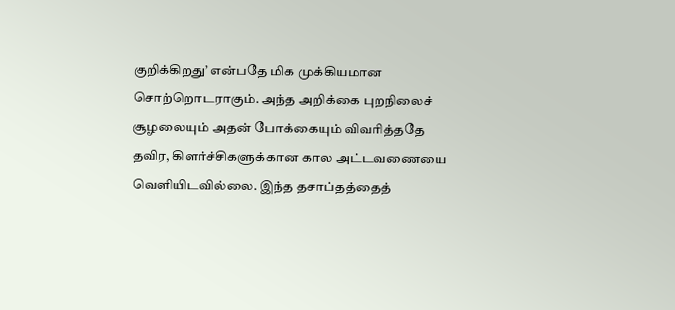குறிக்கிறது’ என்பதே மிக முக்கியமான சொற்றொடராகும். அந்த அறிக்கை புறநிலைச் சூழலையும் அதன் போக்கையும் விவரித்ததே தவிர, கிளர்ச்சிகளுக்கான கால அட்டவணையை வெளியிடவில்லை. இந்த தசாப்தத்தைத்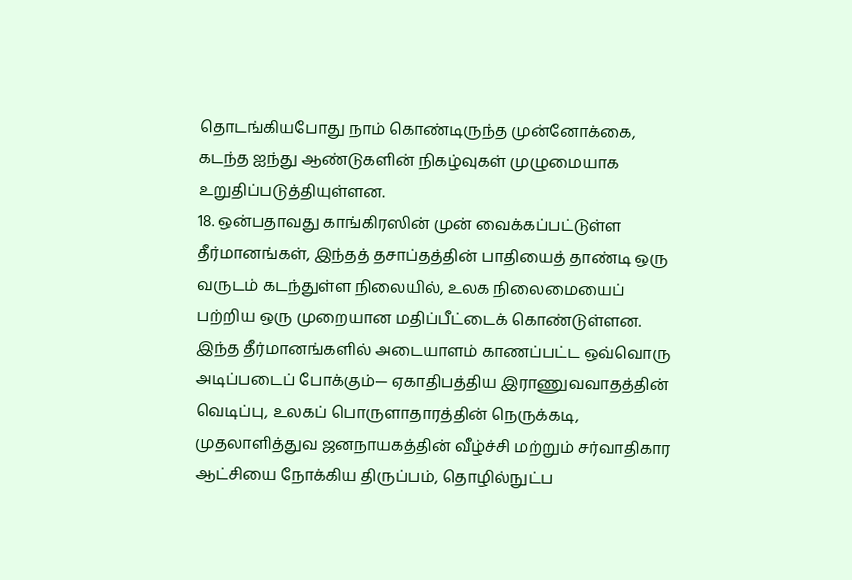தொடங்கியபோது நாம் கொண்டிருந்த முன்னோக்கை, கடந்த ஐந்து ஆண்டுகளின் நிகழ்வுகள் முழுமையாக உறுதிப்படுத்தியுள்ளன.
18. ஒன்பதாவது காங்கிரஸின் முன் வைக்கப்பட்டுள்ள தீர்மானங்கள், இந்தத் தசாப்தத்தின் பாதியைத் தாண்டி ஒரு வருடம் கடந்துள்ள நிலையில், உலக நிலைமையைப் பற்றிய ஒரு முறையான மதிப்பீட்டைக் கொண்டுள்ளன. இந்த தீர்மானங்களில் அடையாளம் காணப்பட்ட ஒவ்வொரு அடிப்படைப் போக்கும்— ஏகாதிபத்திய இராணுவவாதத்தின் வெடிப்பு, உலகப் பொருளாதாரத்தின் நெருக்கடி, முதலாளித்துவ ஜனநாயகத்தின் வீழ்ச்சி மற்றும் சர்வாதிகார ஆட்சியை நோக்கிய திருப்பம், தொழில்நுட்ப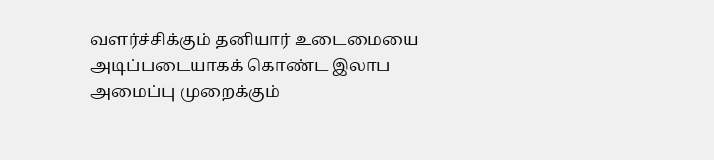வளர்ச்சிக்கும் தனியார் உடைமையை அடிப்படையாகக் கொண்ட இலாப அமைப்பு முறைக்கும்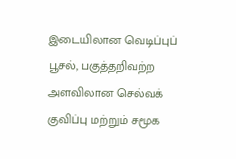இடையிலான வெடிப்புப் பூசல், பகுத்தறிவற்ற அளவிலான செல்வக் குவிப்பு மற்றும் சமூக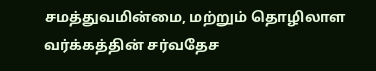சமத்துவமின்மை, மற்றும் தொழிலாள வர்க்கத்தின் சர்வதேச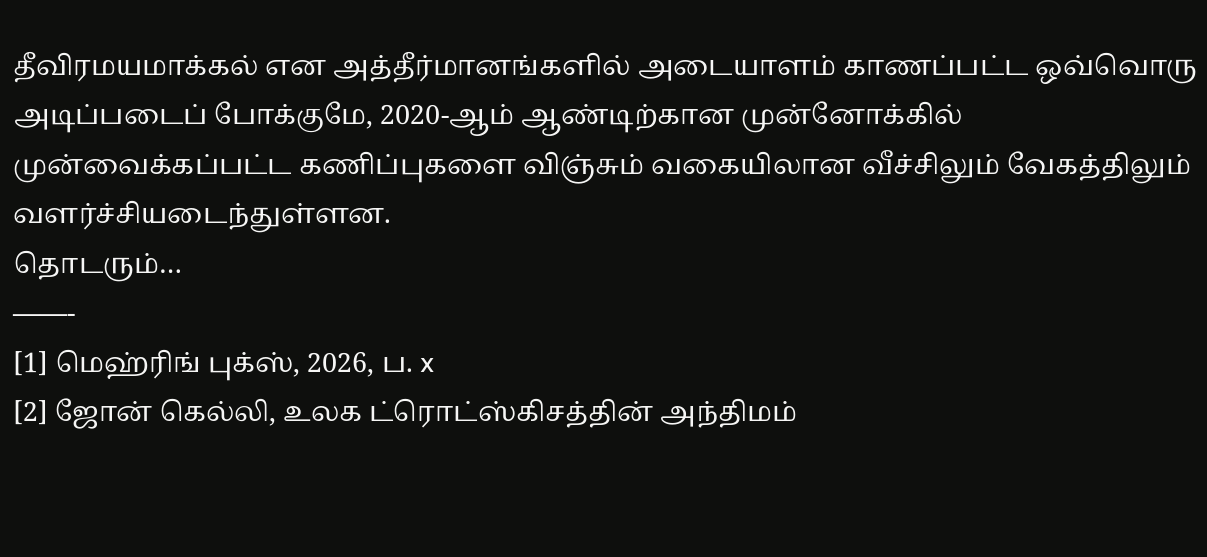தீவிரமயமாக்கல் என அத்தீர்மானங்களில் அடையாளம் காணப்பட்ட ஒவ்வொரு அடிப்படைப் போக்குமே, 2020-ஆம் ஆண்டிற்கான முன்னோக்கில் முன்வைக்கப்பட்ட கணிப்புகளை விஞ்சும் வகையிலான வீச்சிலும் வேகத்திலும் வளர்ச்சியடைந்துள்ளன.
தொடரும்…
——-
[1] மெஹ்ரிங் புக்ஸ், 2026, ப. x
[2] ஜோன் கெல்லி, உலக ட்ரொட்ஸ்கிசத்தின் அந்திமம்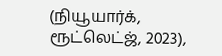(நியூயார்க், ரூட்லெட்ஜ், 2023),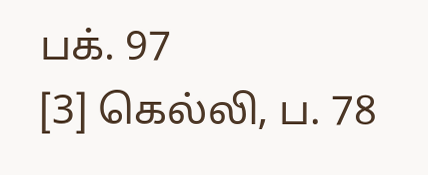பக். 97
[3] கெல்லி, ப. 78